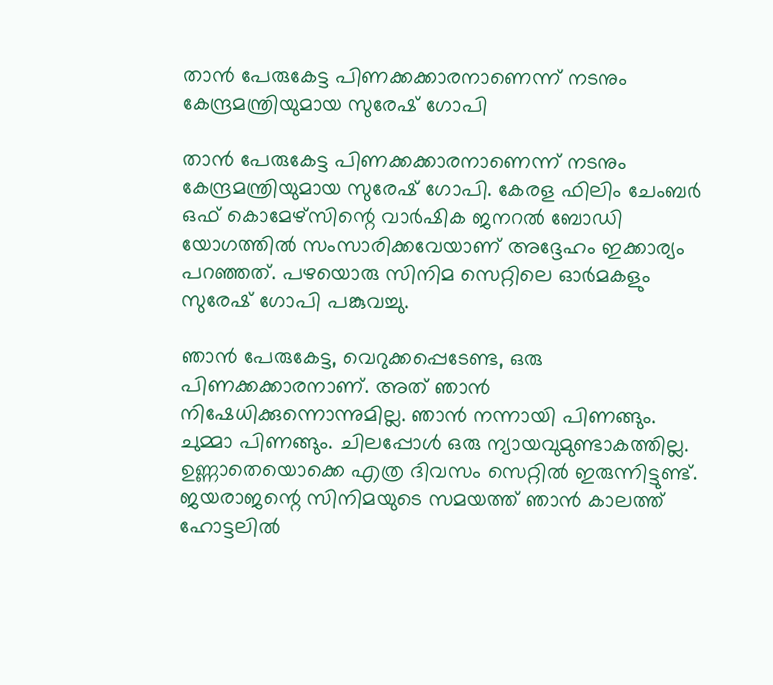താൻ പേരുകേട്ട പിണക്കക്കാരനാണെന്ന് നടനും കേന്ദ്രമന്ത്രിയുമായ സുരേഷ് ഗോപി

താൻ പേരുകേട്ട പിണക്കക്കാരനാണെന്ന് നടനും കേന്ദ്രമന്ത്രിയുമായ സുരേഷ് ഗോപി. കേരള ഫിലിം ചേംബർ ഒഫ് കൊമേഴ്സിന്റെ വാർഷിക ജനറൽ ബോഡി യോഗത്തിൽ സംസാരിക്കവേയാണ് അദ്ദേഹം ഇക്കാര്യം പറഞ്ഞത്. പഴയൊരു സിനിമ സെറ്റിലെ ഓർമകളും സുരേഷ് ഗോപി പങ്കുവച്ചു.

ഞാൻ പേരുകേട്ട, വെറുക്കപ്പെടേണ്ട, ഒരു പിണക്കക്കാരനാണ്. അത് ഞാൻ നിഷേധിക്കുന്നൊന്നുമില്ല. ഞാൻ നന്നായി പിണങ്ങും. ചുമ്മാ പിണങ്ങും. ചിലപ്പോൾ ഒരു ന്യായവുമുണ്ടാകത്തില്ല. ഉണ്ണാതെയൊക്കെ എത്ര ദിവസം സെറ്റിൽ ഇരുന്നിട്ടുണ്ട്. ജയരാജന്റെ സിനിമയുടെ സമയത്ത് ഞാൻ കാലത്ത് ഹോട്ടലിൽ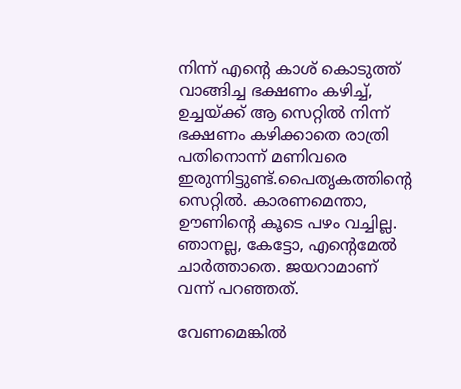നിന്ന് എന്റെ കാശ് കൊടുത്ത് വാങ്ങിച്ച ഭക്ഷണം കഴിച്ച്, ഉച്ചയ്ക്ക് ആ സെറ്റിൽ നിന്ന് ഭക്ഷണം കഴിക്കാതെ രാത്രി പതിനൊന്ന് മണിവരെ ഇരുന്നിട്ടുണ്ട്.പൈതൃകത്തിന്റെ സെറ്റിൽ. കാരണമെന്താ, ഊണിന്റെ കൂടെ പഴം വച്ചില്ല. ഞാനല്ല, കേട്ടോ, എന്റെമേൽ ചാർത്താതെ. ജയറാമാണ് വന്ന് പറഞ്ഞത്.

വേണമെങ്കിൽ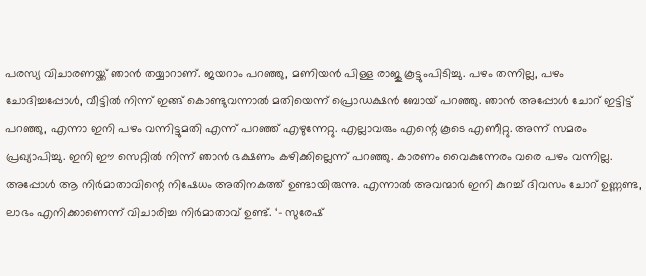പരസ്യ വിചാരണയ്ക്ക് ഞാൻ തയ്യാറാണ്. ജയറാം പറഞ്ഞു, മണിയൻ പിള്ള രാജു കൂട്ടുംപിടിച്ചു. പഴം തന്നില്ല, പഴം ചോദിച്ചപ്പോൾ, വീട്ടിൽ നിന്ന് ഇങ്ങ് കൊണ്ടുവന്നാൽ മതിയെന്ന് പ്രൊഡക്ഷൻ ബോയ് പറഞ്ഞു. ഞാൻ അപ്പോൾ ചോറ് ഇട്ടിട്ട് പറഞ്ഞു, എന്നാ ഇനി പഴം വന്നിട്ടുമതി എന്ന് പറഞ്ഞ് എഴുന്നേറ്റു. എല്ലാവരും എന്റെ കൂടെ എണീറ്റു. അന്ന് സമരം പ്രഖ്യാപിച്ചു. ഇനി ഈ സെറ്റിൽ നിന്ന് ഞാൻ ഭക്ഷണം കഴിക്കില്ലെന്ന് പറഞ്ഞു. കാരണം വൈകുന്നേരം വരെ പഴം വന്നില്ല. അപ്പോൾ ആ നിർമാതാവിന്റെ നിഷേധം അതിനകത്ത് ഉണ്ടായിരുന്നു. എന്നാൽ അവന്മാർ ഇനി കുറച്ച് ദിവസം ചോറ് ഉണ്ണണ്ട, ലാഭം എനിക്കാണെന്ന് വിചാരിച്ച നിർമാതാവ് ഉണ്ട്. ‘- സുരേഷ്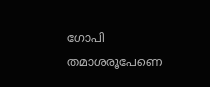ഗോപി തമാശരൂപേണെ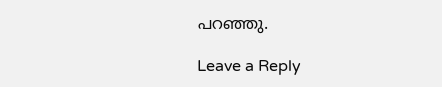പറഞ്ഞു.

Leave a Reply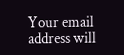Your email address will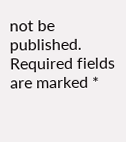not be published. Required fields are marked *